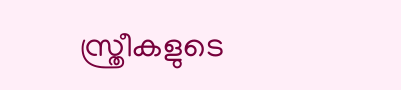സ്ത്രീകളുടെ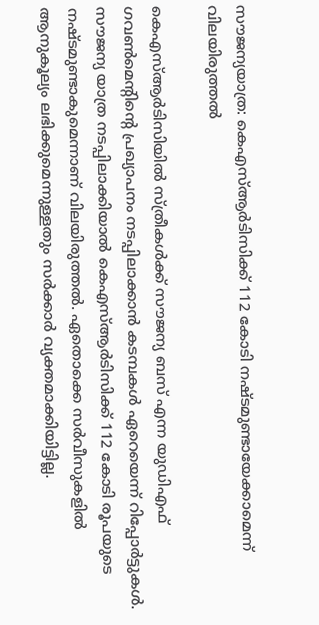സൗജന്യയാത്ര: കെഎസ്ആര്‍ടിസിക്ക് 112 കോടി നഷ്ടമുണ്ടായേക്കാമെന്ന് വിലയിരുത്തല്‍

കെഎസ്ആര്‍ടിസിയിൽ സ്ത്രീകള്‍ക്ക് സൗജന്യ ബസ് എന്ന യുഡിഎഫ് ഗവൺമെൻ്റിൻ്റെ പ്രഖ്യാപനം നടപ്പിലാക്കാന്‍ കടമ്പകള്‍ ഏറെയെന്ന് റിപ്പോർട്ടുകൾ. സൗജന്യ യാത്ര നടപ്പിലാക്കിയാല്‍ കെഎസ്ആര്‍ടിസിക്ക് 112 കോടി രൂപയുടെ നഷ്ടമുണ്ടാകുമെന്നാണ് വിലയിരുത്തല്‍. ഏതൊക്കെ സര്‍വീസുകളില്‍ ആനുകൂല്യം ലഭിക്കുമെന്നുള്ളതും സര്‍ക്കാര്‍ വ്യക്തമാക്കിയിട്ടില്ല.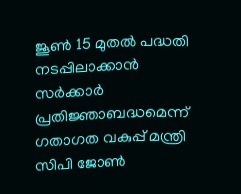ജൂണ്‍ 15 മുതല്‍ പദ്ധതി നടപ്പിലാക്കാന്‍ സര്‍ക്കാര്‍ പ്രതിജ്ഞാബദ്ധമെന്ന് ഗതാഗത വകുപ്പ് മന്ത്രി സിപി ജോണ്‍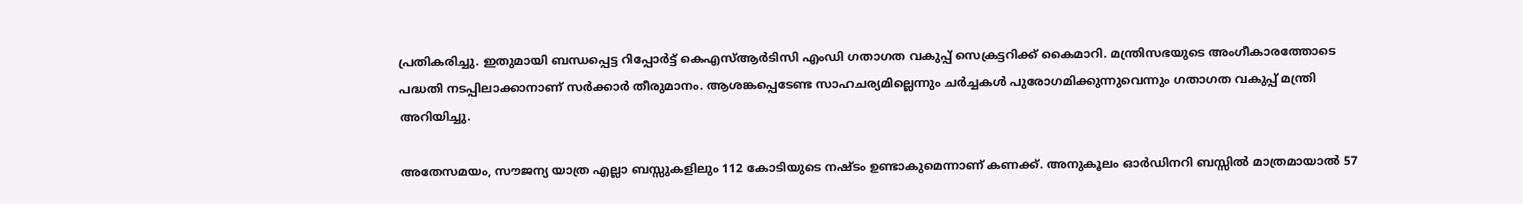പ്രതികരിച്ചു. ഇതുമായി ബന്ധപ്പെട്ട റിപ്പോര്‍ട്ട് കെഎസ്ആര്‍ടിസി എംഡി ഗതാഗത വകുപ്പ് സെക്രട്ടറിക്ക് കൈമാറി. മന്ത്രിസഭയുടെ അംഗീകാരത്തോടെ പദ്ധതി നടപ്പിലാക്കാനാണ് സര്‍ക്കാര്‍ തീരുമാനം. ആശങ്കപ്പെടേണ്ട സാഹചര്യമില്ലെന്നും ചര്‍ച്ചകള്‍ പുരോഗമിക്കുന്നുവെന്നും ഗതാഗത വകുപ്പ് മന്ത്രി അറിയിച്ചു.

അതേസമയം, സൗജന്യ യാത്ര എല്ലാ ബസ്സുകളിലും 112 കോടിയുടെ നഷ്ടം ഉണ്ടാകുമെന്നാണ് കണക്ക്. അനുകൂലം ഓര്‍ഡിനറി ബസ്സില്‍ മാത്രമായാല്‍ 57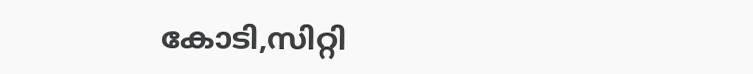കോടി,സിറ്റി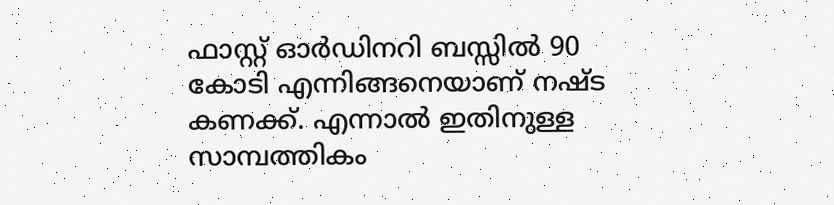ഫാസ്റ്റ് ഓര്‍ഡിനറി ബസ്സില്‍ 90 കോടി എന്നിങ്ങനെയാണ് നഷ്ട കണക്ക്. എന്നാല്‍ ഇതിനുള്ള സാമ്പത്തികം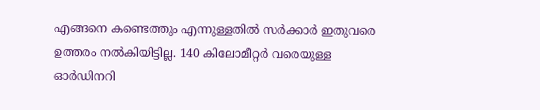എങ്ങനെ കണ്ടെത്തും എന്നുള്ളതില്‍ സര്‍ക്കാര്‍ ഇതുവരെ ഉത്തരം നല്‍കിയിട്ടില്ല. 140 കിലോമീറ്റര്‍ വരെയുള്ള ഓര്‍ഡിനറി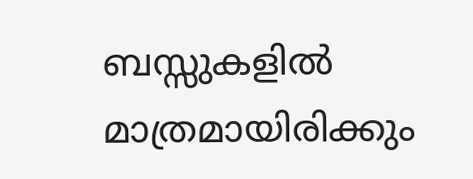ബസ്സുകളില്‍ മാത്രമായിരിക്കും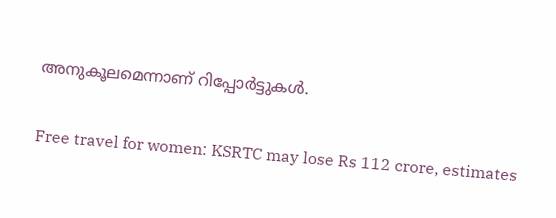അനുകൂലമെന്നാണ് റിപ്പോർട്ടുകൾ.

Free travel for women: KSRTC may lose Rs 112 crore, estimates